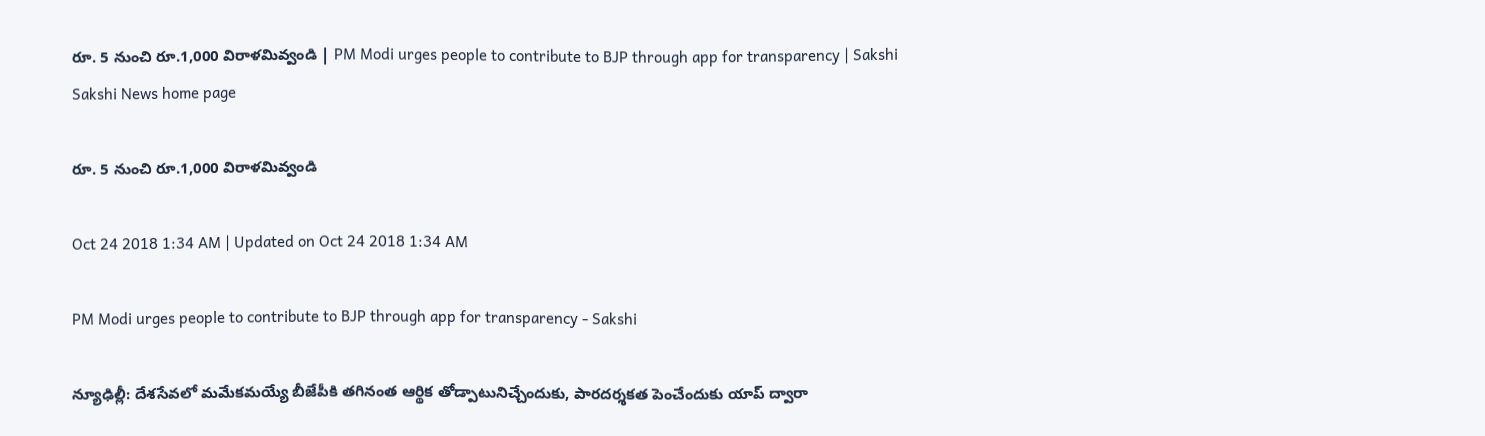రూ. 5 నుంచి రూ.1,000 విరాళమివ్వండి | PM Modi urges people to contribute to BJP through app for transparency | Sakshi
Sakshi News home page

రూ. 5 నుంచి రూ.1,000 విరాళమివ్వండి

Oct 24 2018 1:34 AM | Updated on Oct 24 2018 1:34 AM

PM Modi urges people to contribute to BJP through app for transparency - Sakshi

న్యూఢిల్లీ: దేశసేవలో మమేకమయ్యే బీజేపీకి తగినంత ఆర్థిక తోడ్పాటునిచ్చేందుకు, పారదర్శకత పెంచేందుకు యాప్‌ ద్వారా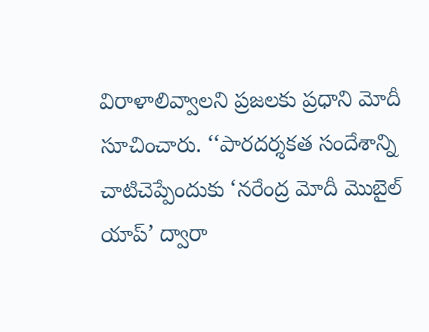విరాళాలివ్వాలని ప్రజలకు ప్రధాని మోదీ సూచించారు. ‘‘పారదర్శకత సందేశాన్ని చాటిచెప్పేందుకు ‘నరేంద్ర మోదీ మొబైల్‌ యాప్‌’ ద్వారా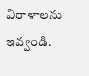విరాళాలను ఇవ్వండి.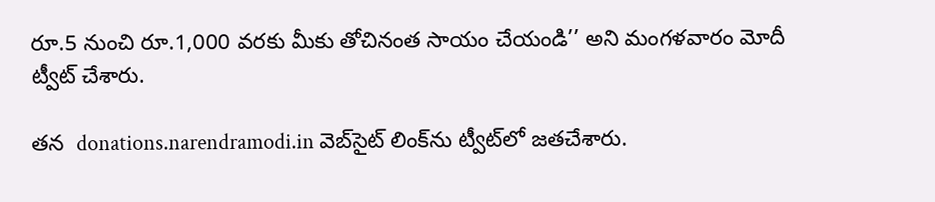రూ.5 నుంచి రూ.1,000 వరకు మీకు తోచినంత సాయం చేయండి’’ అని మంగళవారం మోదీ ట్వీట్‌ చేశారు.

తన  donations.narendramodi.in వెబ్‌సైట్‌ లింక్‌ను ట్వీట్‌లో జతచేశారు.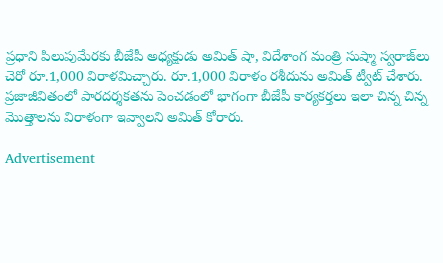ప్రధాని పిలుపుమేరకు బీజేపీ అధ్యక్షుడు అమిత్‌ షా, విదేశాంగ మంత్రి సుష్మా స్వరాజ్‌లు చెరో రూ.1,000 విరాళమిచ్చారు. రూ.1,000 విరాళం రశీదును అమిత్‌ ట్వీట్‌ చేశారు. ప్రజాజీవితంలో పారదర్శకతను పెంచడంలో భాగంగా బీజేపీ కార్యకర్తలు ఇలా చిన్న చిన్న మొత్తాలను విరాళంగా ఇవ్వాలని అమిత్‌ కోరారు.

Advertisement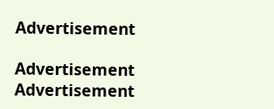Advertisement

Advertisement
Advertisement